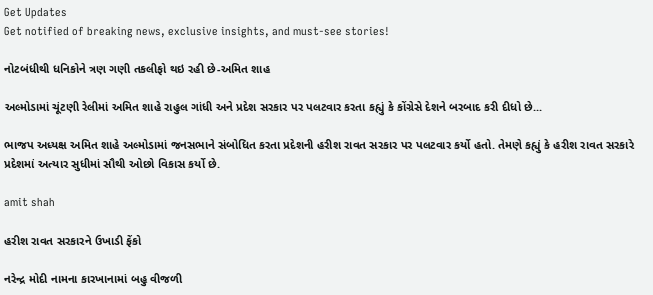Get Updates
Get notified of breaking news, exclusive insights, and must-see stories!

નોટબંધીથી ધનિકોને ત્રણ ગણી તકલીફો થઇ રહી છે-અમિત શાહ

અલ્મોડામાં ચૂંટણી રેલીમાં અમિત શાહે રાહુલ ગાંધી અને પ્રદેશ સરકાર પર પલટવાર કરતા કહ્યું કે કોંગ્રેસે દેશને બરબાદ કરી દીધો છે...

ભાજપ અધ્યક્ષ અમિત શાહે અલ્મોડામાં જનસભાને સંબોધિત કરતા પ્રદેશની હરીશ રાવત સરકાર પર પલટવાર કર્યો હતો. તેમણે કહ્યું કે હરીશ રાવત સરકારે પ્રદેશમાં અત્યાર સુધીમાં સૌથી ઓછો વિકાસ કર્યો છે.

amit shah

હરીશ રાવત સરકારને ઉખાડી ફેંકો

નરેન્દ્ર મોદી નામના કારખાનામાં બહુ વીજળી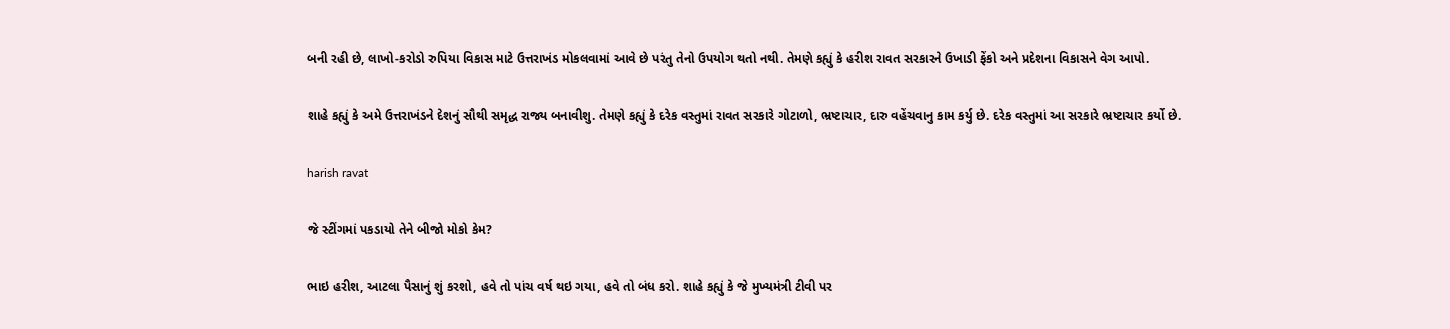બની રહી છે, લાખો-કરોડો રુપિયા વિકાસ માટે ઉત્તરાખંડ મોકલવામાં આવે છે પરંતુ તેનો ઉપયોગ થતો નથી. તેમણે કહ્યું કે હરીશ રાવત સરકારને ઉખાડી ફેંકો અને પ્રદેશના વિકાસને વેગ આપો.

શાહે કહ્યું કે અમે ઉત્તરાખંડને દેશનું સૌથી સમૃદ્ધ રાજ્ય બનાવીશુ. તેમણે કહ્યું કે દરેક વસ્તુમાં રાવત સરકારે ગોટાળો, ભ્રષ્ટાચાર, દારુ વહેંચવાનુ કામ કર્યુ છે. દરેક વસ્તુમાં આ સરકારે ભ્રષ્ટાચાર કર્યો છે.

harish ravat

જે સ્ટીંગમાં પકડાયો તેને બીજો મોકો કેમ?

ભાઇ હરીશ, આટલા પૈસાનું શું કરશો, હવે તો પાંચ વર્ષ થઇ ગયા, હવે તો બંધ કરો. શાહે કહ્યું કે જે મુખ્યમંત્રી ટીવી પર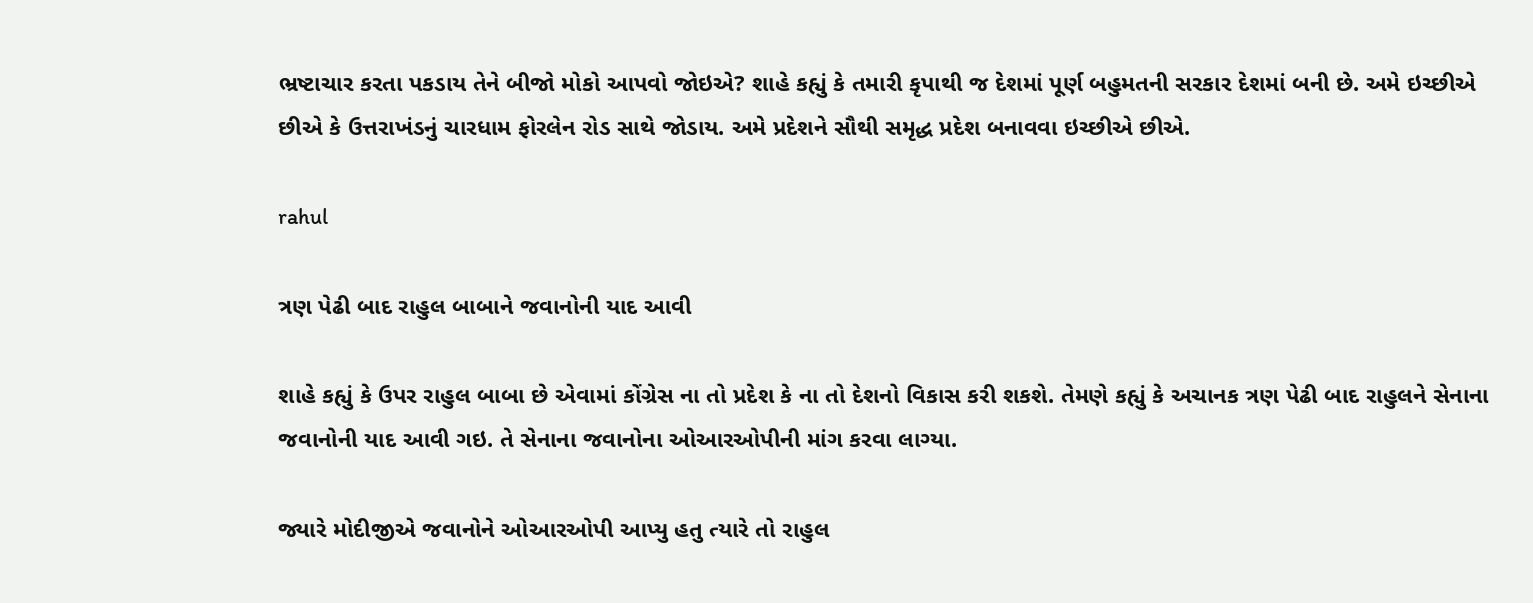ભ્રષ્ટાચાર કરતા પકડાય તેને બીજો મોકો આપવો જોઇએ? શાહે કહ્યું કે તમારી કૃપાથી જ દેશમાં પૂર્ણ બહુમતની સરકાર દેશમાં બની છે. અમે ઇચ્છીએ છીએ કે ઉત્તરાખંડનું ચારધામ ફોરલેન રોડ સાથે જોડાય. અમે પ્રદેશને સૌથી સમૃદ્ધ પ્રદેશ બનાવવા ઇચ્છીએ છીએ.

rahul

ત્રણ પેઢી બાદ રાહુલ બાબાને જવાનોની યાદ આવી

શાહે કહ્યું કે ઉપર રાહુલ બાબા છે એવામાં કોંગ્રેસ ના તો પ્રદેશ કે ના તો દેશનો વિકાસ કરી શકશે. તેમણે કહ્યું કે અચાનક ત્રણ પેઢી બાદ રાહુલને સેનાના જવાનોની યાદ આવી ગઇ. તે સેનાના જવાનોના ઓઆરઓપીની માંગ કરવા લાગ્યા.

જ્યારે મોદીજીએ જવાનોને ઓઆરઓપી આપ્યુ હતુ ત્યારે તો રાહુલ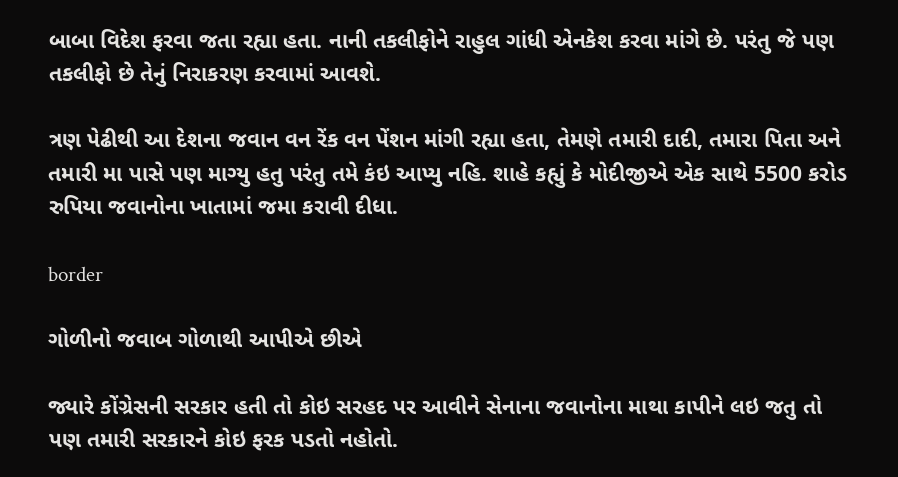બાબા વિદેશ ફરવા જતા રહ્યા હતા. નાની તકલીફોને રાહુલ ગાંધી એનકેશ કરવા માંગે છે. પરંતુ જે પણ તકલીફો છે તેનું નિરાકરણ કરવામાં આવશે.

ત્રણ પેઢીથી આ દેશના જવાન વન રેંક વન પેંશન માંગી રહ્યા હતા, તેમણે તમારી દાદી, તમારા પિતા અને તમારી મા પાસે પણ માગ્યુ હતુ પરંતુ તમે કંઇ આપ્યુ નહિ. શાહે કહ્યું કે મોદીજીએ એક સાથે 5500 કરોડ રુપિયા જવાનોના ખાતામાં જમા કરાવી દીધા.

border

ગોળીનો જવાબ ગોળાથી આપીએ છીએ

જ્યારે કોંગ્રેસની સરકાર હતી તો કોઇ સરહદ પર આવીને સેનાના જવાનોના માથા કાપીને લઇ જતુ તો પણ તમારી સરકારને કોઇ ફરક પડતો નહોતો.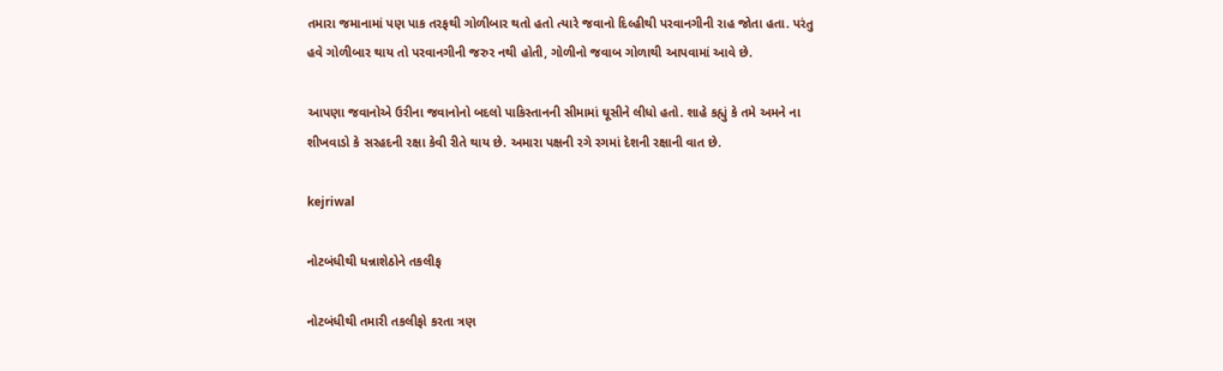તમારા જમાનામાં પણ પાક તરફથી ગોળીબાર થતો હતો ત્યારે જવાનો દિલ્હીથી પરવાનગીની રાહ જોતા હતા. પરંતુ હવે ગોળીબાર થાય તો પરવાનગીની જરુર નથી હોતી, ગોળીનો જવાબ ગોળાથી આપવામાં આવે છે.

આપણા જવાનોએ ઉરીના જવાનોનો બદલો પાકિસ્તાનની સીમામાં ઘૂસીને લીધો હતો. શાહે કહ્યું કે તમે અમને ના શીખવાડો કે સરહદની રક્ષા કેવી રીતે થાય છે. અમારા પક્ષની રગે રગમાં દેશની રક્ષાની વાત છે.

kejriwal

નોટબંધીથી ધન્નાશેઠોને તકલીફ

નોટબંધીથી તમારી તકલીફો કરતા ત્રણ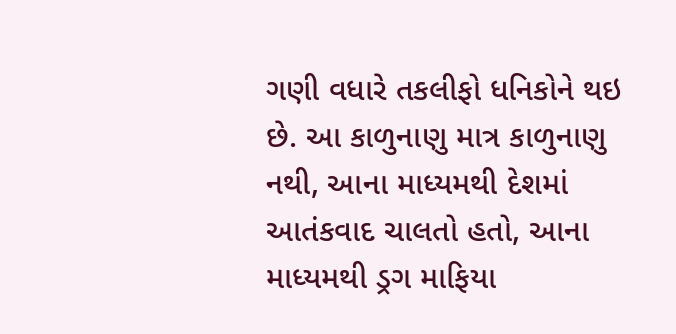ગણી વધારે તકલીફો ધનિકોને થઇ છે. આ કાળુનાણુ માત્ર કાળુનાણુ નથી, આના માધ્યમથી દેશમાં આતંકવાદ ચાલતો હતો, આના માધ્યમથી ડ્રગ માફિયા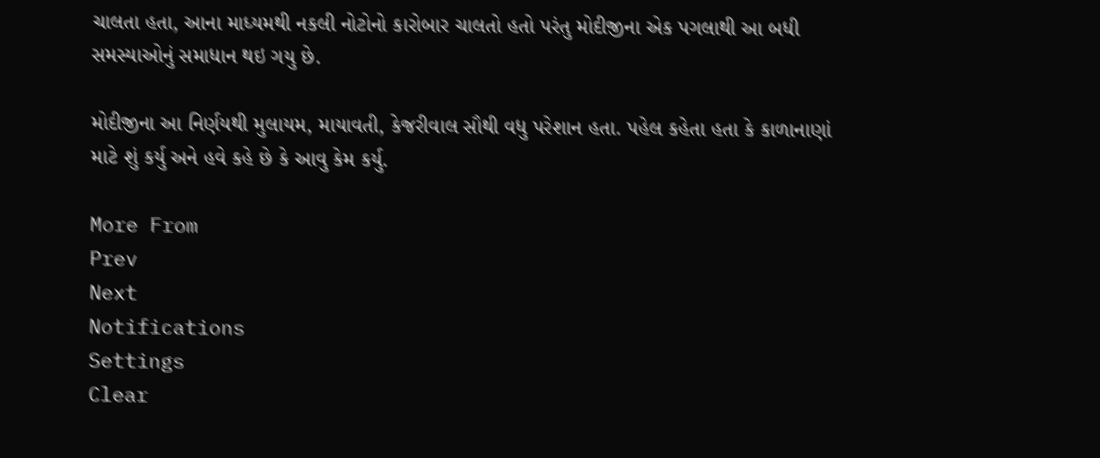ચાલતા હતા, આના માધ્યમથી નકલી નોટોનો કારોબાર ચાલતો હતો પરંતુ મોદીજીના એક પગલાથી આ બધી સમસ્યાઓનું સમાધાન થઇ ગયુ છે.

મોદીજીના આ નિર્ણયથી મુલાયમ, માયાવતી, કેજરીવાલ સૌથી વધુ પરેશાન હતા. પહેલ કહેતા હતા કે કાળાનાણાં માટે શું કર્યુ અને હવે કહે છે કે આવુ કેમ કર્યુ.

More From
Prev
Next
Notifications
Settings
Clear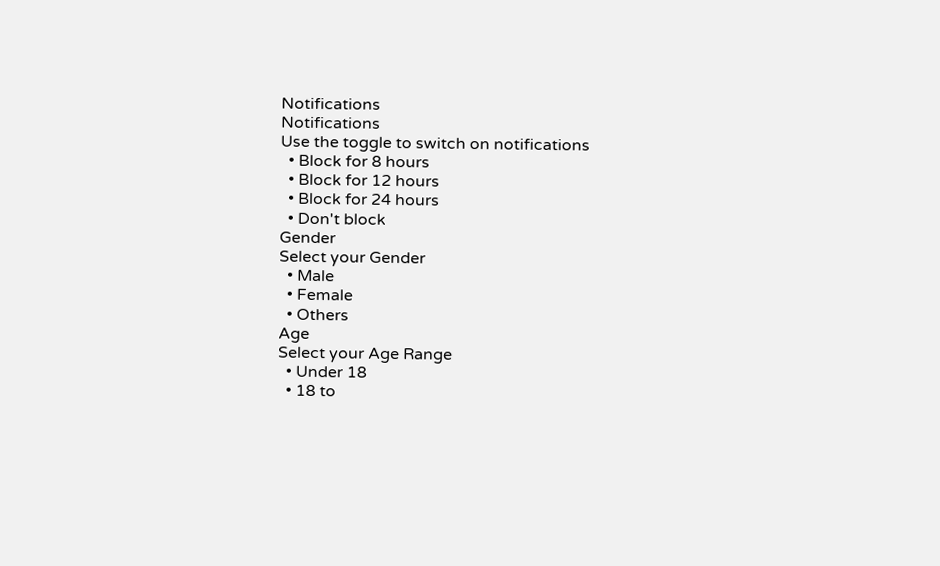Notifications
Notifications
Use the toggle to switch on notifications
  • Block for 8 hours
  • Block for 12 hours
  • Block for 24 hours
  • Don't block
Gender
Select your Gender
  • Male
  • Female
  • Others
Age
Select your Age Range
  • Under 18
  • 18 to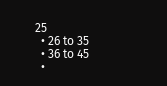25
  • 26 to 35
  • 36 to 45
  •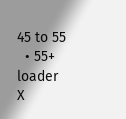45 to 55
  • 55+
loader
X